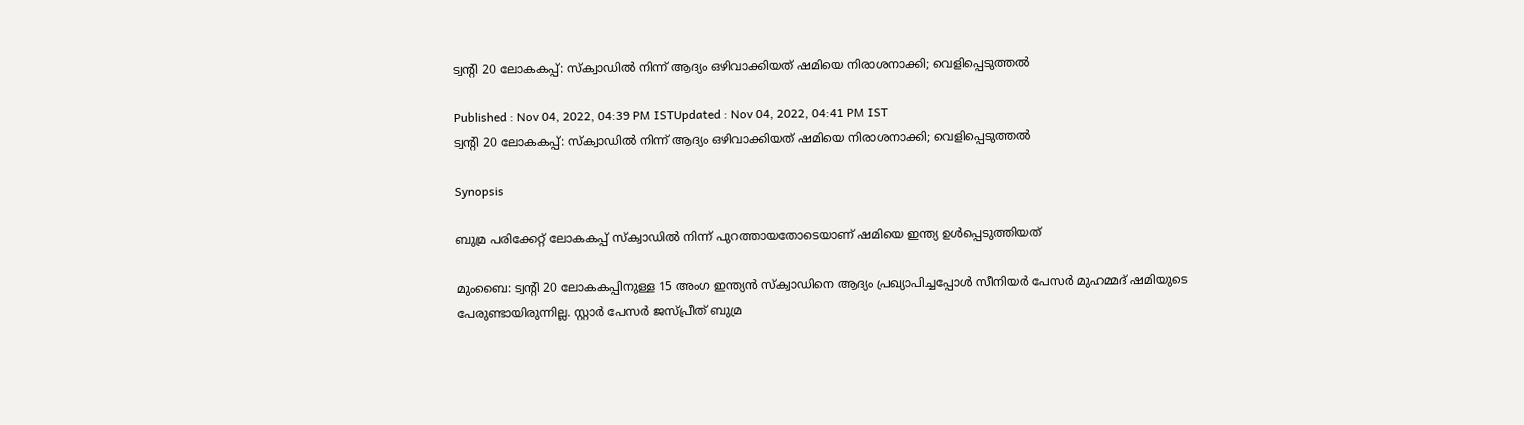ട്വന്‍റി 20 ലോകകപ്പ്: സ്‌ക്വാഡില്‍ നിന്ന് ആദ്യം ഒഴിവാക്കിയത് ഷമിയെ നിരാശനാക്കി; വെളിപ്പെടുത്തല്‍

Published : Nov 04, 2022, 04:39 PM ISTUpdated : Nov 04, 2022, 04:41 PM IST
ട്വന്‍റി 20 ലോകകപ്പ്: സ്‌ക്വാഡില്‍ നിന്ന് ആദ്യം ഒഴിവാക്കിയത് ഷമിയെ നിരാശനാക്കി; വെളിപ്പെടുത്തല്‍

Synopsis

ബുമ്ര പരിക്കേറ്റ് ലോകകപ്പ് സ്‌ക്വാഡില്‍ നിന്ന് പുറത്തായതോടെയാണ് ഷമിയെ ഇന്ത്യ ഉള്‍പ്പെടുത്തിയത്

മുംബൈ: ട്വന്‍റി 20 ലോകകപ്പിനുള്ള 15 അംഗ ഇന്ത്യന്‍ സ്‌ക്വാഡിനെ ആദ്യം പ്രഖ്യാപിച്ചപ്പോള്‍ സീനിയര്‍ പേസര്‍ മുഹമ്മദ് ഷമിയുടെ പേരുണ്ടായിരുന്നില്ല. സ്റ്റാര്‍ പേസര്‍ ജസ്പ്രീത് ബുമ്ര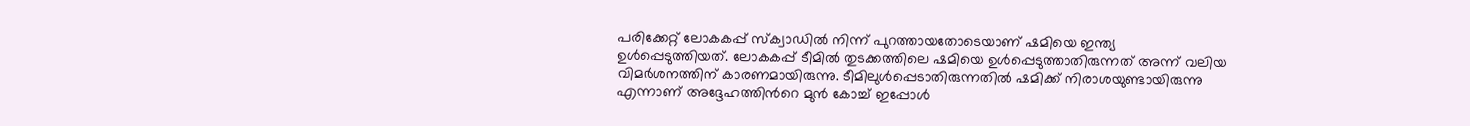പരിക്കേറ്റ് ലോകകപ്പ് സ്‌ക്വാഡില്‍ നിന്ന് പുറത്തായതോടെയാണ് ഷമിയെ ഇന്ത്യ ഉള്‍പ്പെടുത്തിയത്. ലോകകപ്പ് ടീമില്‍ തുടക്കത്തിലെ ഷമിയെ ഉള്‍പ്പെടുത്താതിരുന്നത് അന്ന് വലിയ വിമര്‍ശനത്തിന് കാരണമായിരുന്നു. ടീമിലുള്‍പ്പെടാതിരുന്നതില്‍ ഷമിക്ക് നിരാശയുണ്ടായിരുന്നു എന്നാണ് അദ്ദേഹത്തിന്‍റെ മുന്‍ കോച്ച് ഇപ്പോള്‍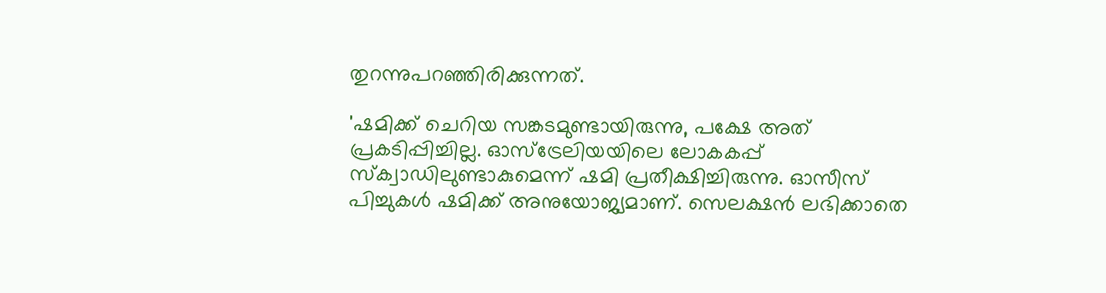തുറന്നുപറഞ്ഞിരിക്കുന്നത്.

'ഷമിക്ക് ചെറിയ സങ്കടമുണ്ടായിരുന്നു, പക്ഷേ അത് പ്രകടിപ്പിച്ചില്ല. ഓസ്ട്രേലിയയിലെ ലോകകപ്പ് സ്ക്വാഡിലുണ്ടാകുമെന്ന് ഷമി പ്രതീക്ഷിച്ചിരുന്നു. ഓസീസ് പിച്ചുകള്‍ ഷമിക്ക് അനുയോജ്യമാണ്. സെലക്ഷന്‍ ലഭിക്കാതെ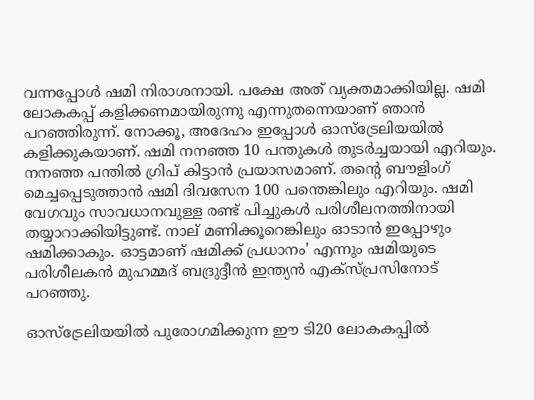വന്നപ്പോള്‍ ഷമി നിരാശനായി. പക്ഷേ അത് വ്യക്തമാക്കിയില്ല. ഷമി ലോകകപ്പ് കളിക്കണമായിരുന്നു എന്നുതന്നെയാണ് ഞാന്‍ പറഞ്ഞിരുന്ന്. നോക്കൂ, അദേഹം ഇപ്പോള്‍ ഓസ്ട്രേലിയയില്‍ കളിക്കുകയാണ്. ഷമി നനഞ്ഞ 10 പന്തുകള്‍ തുടര്‍ച്ചയായി എറിയും. നനഞ്ഞ പന്തില്‍ ഗ്രിപ് കിട്ടാന്‍ പ്രയാസമാണ്. തന്‍റെ ബൗളിംഗ് മെച്ചപ്പെടുത്താന്‍ ഷമി ദിവസേന 100 പന്തെങ്കിലും എറിയും. ഷമി വേഗവും സാവധാനവുള്ള രണ്ട് പിച്ചുകള്‍ പരിശീലനത്തിനായി തയ്യാറാക്കിയിട്ടുണ്ട്. നാല് മണിക്കൂറെങ്കിലും ഓടാന്‍ ഇപ്പോഴും ഷമിക്കാകും. ഓട്ടമാണ് ഷമിക്ക് പ്രധാനം' എന്നും ഷമിയുടെ പരിശീലകന്‍ മുഹമ്മദ് ബദ്രുദ്ദീന്‍ ഇന്ത്യന്‍ എക്സ്‌പ്രസിനോട് പറഞ്ഞു.

ഓസ്ട്രേലിയയില്‍ പുരോഗമിക്കുന്ന ഈ ടി20 ലോകകപ്പില്‍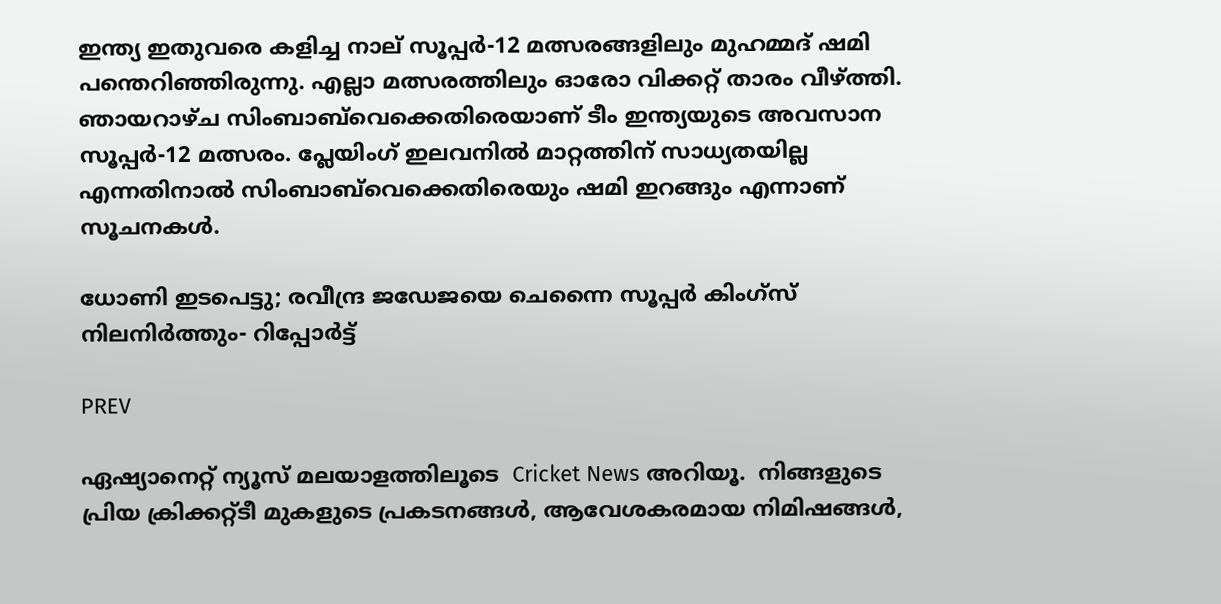ഇന്ത്യ ഇതുവരെ കളിച്ച നാല് സൂപ്പര്‍-12 മത്സരങ്ങളിലും മുഹമ്മദ് ഷമി പന്തെറിഞ്ഞിരുന്നു. എല്ലാ മത്സരത്തിലും ഓരോ വിക്കറ്റ് താരം വീഴ്ത്തി. ഞായറാഴ്‌ച സിംബാബ്‌വെക്കെതിരെയാണ് ടീം ഇന്ത്യയുടെ അവസാന സൂപ്പര്‍-12 മത്സരം. പ്ലേയിംഗ് ഇലവനില്‍ മാറ്റത്തിന് സാധ്യതയില്ല എന്നതിനാല്‍ സിംബാബ്‌വെക്കെതിരെയും ഷമി ഇറങ്ങും എന്നാണ് സൂചനകള്‍.

ധോണി ഇടപെട്ടു; രവീന്ദ്ര ജഡേജയെ ചെന്നൈ സൂപ്പര്‍ കിംഗ്‌സ് നിലനിര്‍ത്തും- റിപ്പോര്‍ട്ട്

PREV

ഏഷ്യാനെറ്റ് ന്യൂസ് മലയാളത്തിലൂടെ  Cricket News അറിയൂ.  നിങ്ങളുടെ പ്രിയ ക്രിക്കറ്റ്ടീ മുകളുടെ പ്രകടനങ്ങൾ, ആവേശകരമായ നിമിഷങ്ങൾ,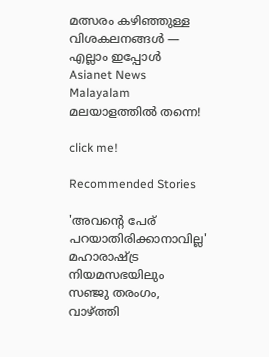മത്സരം കഴിഞ്ഞുള്ള വിശകലനങ്ങൾ — എല്ലാം ഇപ്പോൾ Asianet News Malayalam മലയാളത്തിൽ തന്നെ!

click me!

Recommended Stories

'അവന്‍റെ പേര് പറയാതിരിക്കാനാവില്ല' മഹാരാഷ്ട്ര നിയമസഭയിലും സഞ്ജു തരംഗം, വാഴ്ത്തി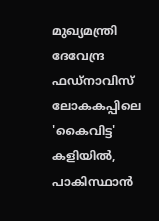മുഖ്യമന്ത്രി ദേവേന്ദ്ര ഫഡ്‌നാവിസ്
ലോകകപ്പിലെ 'കൈവിട്ട' കളിയിൽ, പാകിസ്ഥാൻ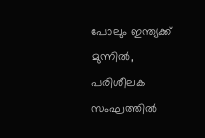പോലും ഇന്ത്യക്ക് മുന്നില്‍, പരിശീലക സംഘത്തില്‍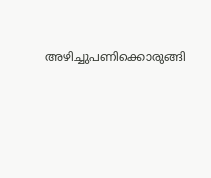അഴിച്ചുപണിക്കൊരുങ്ങി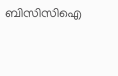ബിസിസിഐ